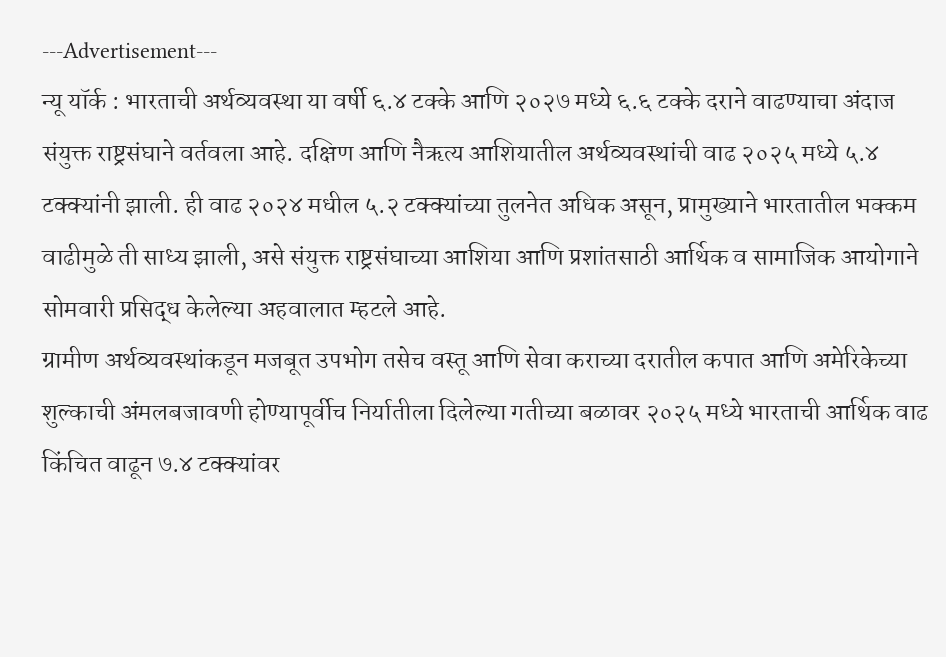---Advertisement---
न्यू यॉर्क : भारताची अर्थव्यवस्था या वर्षी ६.४ टक्के आणि २०२७ मध्ये ६.६ टक्के दराने वाढण्याचा अंदाज संयुक्त राष्ट्रसंघाने वर्तवला आहे. दक्षिण आणि नैऋत्य आशियातील अर्थव्यवस्थांची वाढ २०२५ मध्ये ५.४ टक्क्यांनी झाली. ही वाढ २०२४ मधील ५.२ टक्क्यांच्या तुलनेत अधिक असून, प्रामुख्याने भारतातील भक्कम वाढीमुळे ती साध्य झाली, असे संयुक्त राष्ट्रसंघाच्या आशिया आणि प्रशांतसाठी आर्थिक व सामाजिक आयोगाने सोमवारी प्रसिद्ध केलेल्या अहवालात म्हटले आहे.
ग्रामीण अर्थव्यवस्थांकडून मजबूत उपभोग तसेच वस्तू आणि सेवा कराच्या दरातील कपात आणि अमेरिकेच्या शुल्काची अंमलबजावणी होण्यापूर्वीच निर्यातीला दिलेल्या गतीच्या बळावर २०२५ मध्ये भारताची आर्थिक वाढ किंचित वाढून ७.४ टक्क्यांवर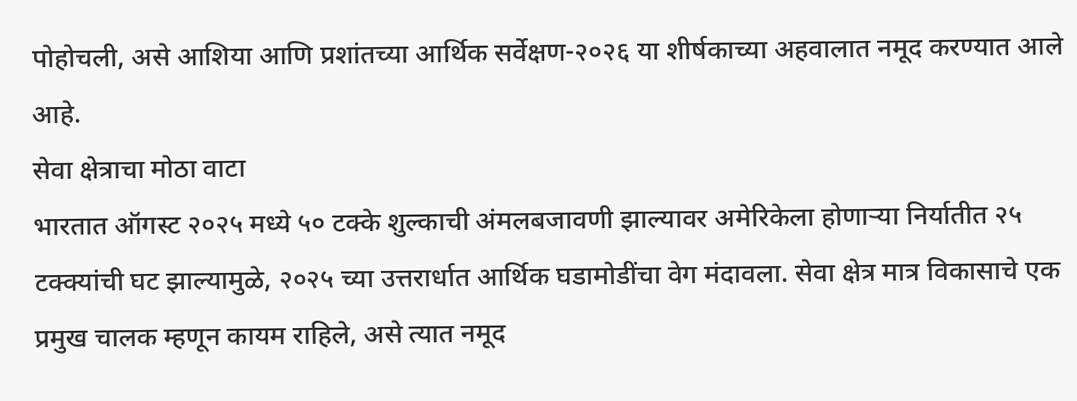पोहोचली, असे आशिया आणि प्रशांतच्या आर्थिक सर्वेक्षण-२०२६ या शीर्षकाच्या अहवालात नमूद करण्यात आले आहे.
सेवा क्षेत्राचा मोठा वाटा
भारतात ऑगस्ट २०२५ मध्ये ५० टक्के शुल्काची अंमलबजावणी झाल्यावर अमेरिकेला होणाऱ्या निर्यातीत २५ टक्क्यांची घट झाल्यामुळे, २०२५ च्या उत्तरार्धात आर्थिक घडामोडींचा वेग मंदावला. सेवा क्षेत्र मात्र विकासाचे एक प्रमुख चालक म्हणून कायम राहिले, असे त्यात नमूद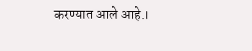करण्यात आले आहे.।